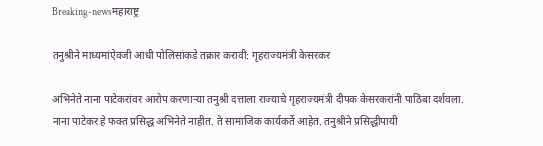Breaking-newsमहाराष्ट्र

तनुश्रीने माध्यमांऐवजी आधी पोलिसांकडे तक्रार करावी: गृहराज्यमंत्री केसरकर

अभिनेते नाना पाटेकरांवर आरोप करणाऱ्या तनुश्री दत्ताला राज्याचे गृहराज्यमंत्री दीपक केसरकरांनी पाठिंबा दर्शवला. नाना पाटेकर हे फक्त प्रसिद्ध अभिनेते नाहीत. ते सामाजिक कार्यकर्ते आहेत. तनुश्रीने प्रसिद्धीपायी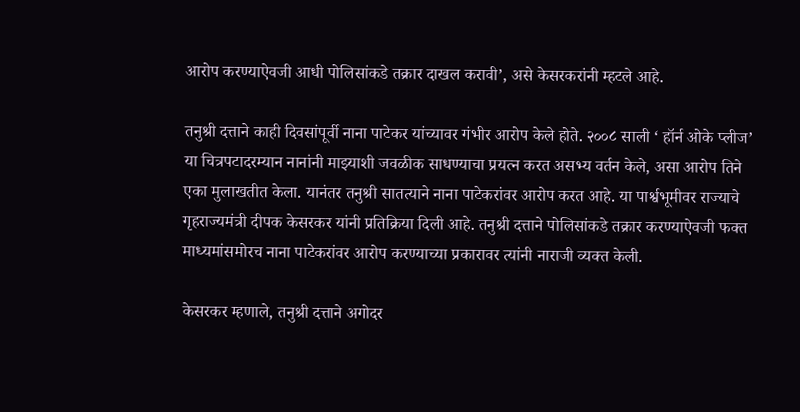आरोप करण्याऐवजी आधी पोलिसांकडे तक्रार दाखल करावी’, असे केसरकरांनी म्हटले आहे.

तनुश्री दत्ताने काही दिवसांपूर्वी नाना पाटेकर यांच्यावर गंभीर आरोप केले होते. २००८ साली ‘ हॉर्न ओके प्लीज’ या चित्रपटादरम्यान नानांनी माझ्याशी जवळीक साधण्याचा प्रयत्न करत असभ्य वर्तन केले, असा आरोप तिने एका मुलाखतीत केला. यानंतर तनुश्री सातत्याने नाना पाटेकरांवर आरोप करत आहे. या पार्श्वभूमीवर राज्याचे गृहराज्यमंत्री दीपक केसरकर यांनी प्रतिक्रिया दिली आहे. तनुश्री दत्ताने पोलिसांकडे तक्रार करण्याऐवजी फक्त माध्यमांसमोरच नाना पाटेकरांवर आरोप करण्याच्या प्रकारावर त्यांनी नाराजी व्यक्त केली.

केसरकर म्हणाले, तनुश्री दत्ताने अगोदर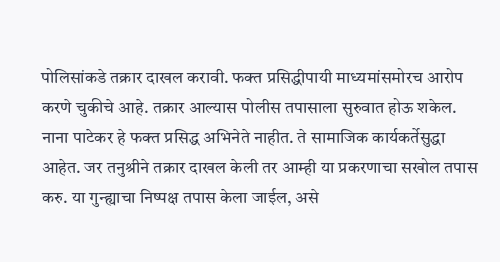पोलिसांकडे तक्रार दाखल करावी. फक्त प्रसिद्धीपायी माध्यमांसमोरच आरोप करणे चुकीचे आहे. तक्रार आल्यास पोलीस तपासाला सुरुवात होऊ शकेल. नाना पाटेकर हे फक्त प्रसिद्ध अभिनेते नाहीत. ते सामाजिक कार्यकर्तेसुद्धा आहेत. जर तनुश्रीने तक्रार दाखल केली तर आम्ही या प्रकरणाचा सखोल तपास करु. या गुन्ह्याचा निष्पक्ष तपास केला जाईल, असे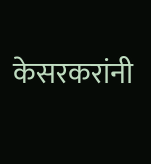केसरकरांनी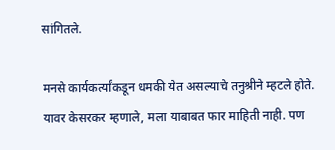सांगितले.

मनसे कार्यकर्त्यांकडून धमकी येत असल्याचे तनुश्रीने म्हटले होते. यावर केसरकर म्हणाले, मला याबाबत फार माहिती नाही. पण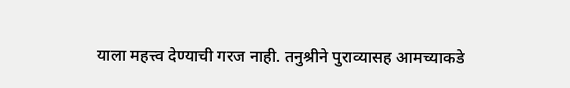याला महत्त्व देण्याची गरज नाही. तनुश्रीने पुराव्यासह आमच्याकडे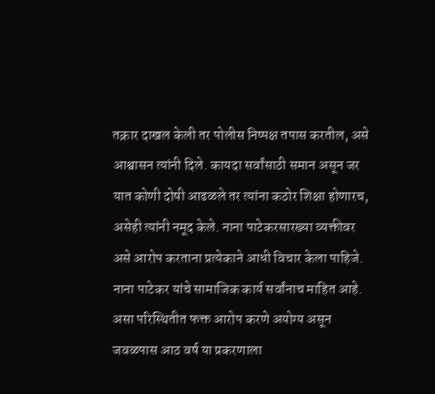तक्रार दाखल केली तर पोलीस निष्पक्ष तपास करतील, असे आश्वासन त्यांनी दिले. कायदा सर्वांसाठी समान असून जर यात कोणी दोषी आढळले तर त्यांना कठोर शिक्षा होणारच, असेही त्यांनी नमूद केले. नाना पाटेकरसारख्या व्यक्तीवर असे आरोप करताना प्रत्येकाने आधी विचार केला पाहिजे. नाना पाटेकर यांचे सामाजिक कार्य सर्वांनाच माहित आहे. असा परिस्थितीत फक्त आरोप करणे अयोग्य असून जवळपास आठ वर्ष या प्रकरणाला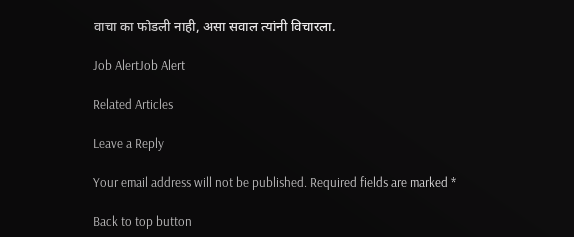वाचा का फोडली नाही, असा सवाल त्यांनी विचारला.

Job AlertJob Alert

Related Articles

Leave a Reply

Your email address will not be published. Required fields are marked *

Back to top button